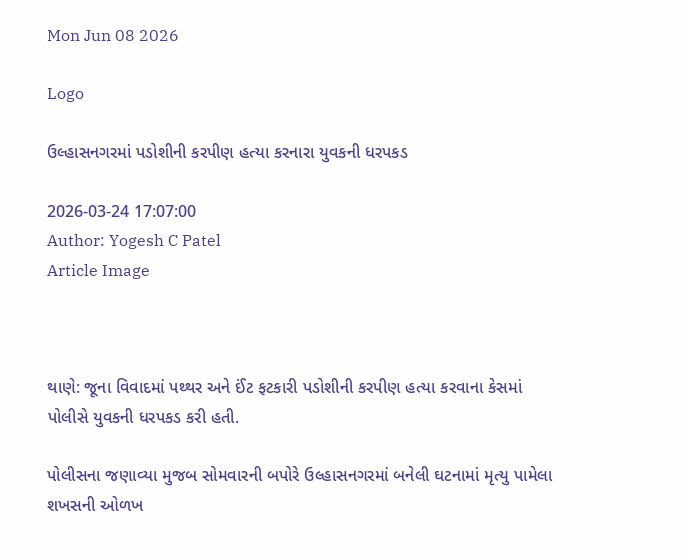Mon Jun 08 2026

Logo

ઉલ્હાસનગરમાં પડોશીની કરપીણ હત્યા કરનારા યુવકની ધરપકડ

2026-03-24 17:07:00
Author: Yogesh C Patel
Article Image



થાણે: જૂના વિવાદમાં પથ્થર અને ઈંટ ફટકારી પડોશીની કરપીણ હત્યા કરવાના કેસમાં પોલીસે યુવકની ધરપકડ કરી હતી.

પોલીસના જણાવ્યા મુજબ સોમવારની બપોરે ઉલ્હાસનગરમાં બનેલી ઘટનામાં મૃત્યુ પામેલા શખસની ઓળખ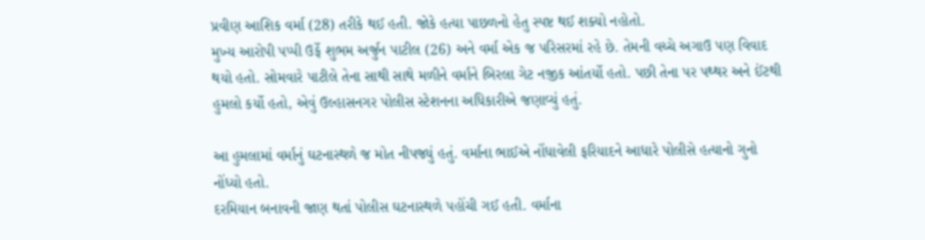પ્રવીણ આશિક વર્મા (28) તરીકે થઈ હતી. જોકે હત્યા પાછળનો હેતુ સ્પષ્ટ થઈ શક્યો નહોતો.
મુખ્ય આરોપી પપ્પી ઉર્ફે શુભમ અર્જુન પાટીલ (26) અને વર્મા એક જ પરિસરમાં રહે છે. તેમની વચ્ચે અગાઉ પણ વિવાદ થયો હતો. સોમવારે પાટીલે તેના સાથી સાથે મળીને વર્માને બિરલા ગેટ નજીક આંતર્યો હતો. પછી તેના પર પથ્થર અને ઈંટથી હુમલો કર્યો હતો, એવું ઉલ્હાસનગર પોલીસ સ્ટેશનના અધિકારીએ જણાવ્યું હતું.

આ હુમલામાં વર્માનું ઘટનાસ્થળે જ મોત નીપજ્યું હતું. વર્માના ભાઈએ નોંધાવેલી ફરિયાદને આધારે પોલીસે હત્યાનો ગુનો નોંધ્યો હતો.
દરમિયાન બનાવની જાણ થતાં પોલીસ ઘટનાસ્થળે પહોંચી ગઈ હતી. વર્માના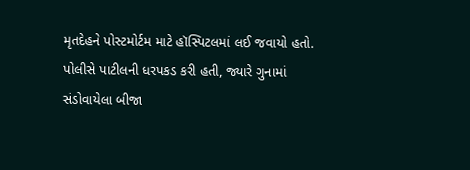મૃતદેહને પોસ્ટમોર્ટમ માટે હૉસ્પિટલમાં લઈ જવાયો હતો. પોલીસે પાટીલની ધરપકડ કરી હતી, જ્યારે ગુનામાં સંડોવાયેલા બીજા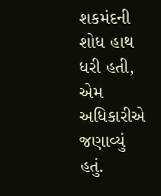શકમંદની શોધ હાથ ધરી હતી, એમ અધિકારીએ જણાવ્યું હતું.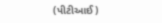(પીટીઆઈ)